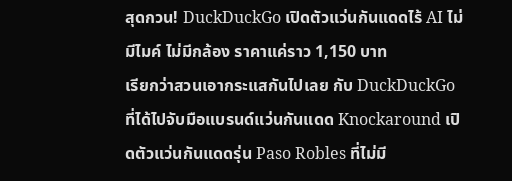สุดกวน! DuckDuckGo เปิดตัวแว่นกันแดดไร้ AI ไม่มีไมค์ ไม่มีกล้อง ราคาแค่ราว 1,150 บาท
เรียกว่าสวนเอากระแสกันไปเลย กับ DuckDuckGo ที่ได้ไปจับมือแบรนด์แว่นกันแดด Knockaround เปิดตัวแว่นกันแดดรุ่น Paso Robles ที่ไม่มี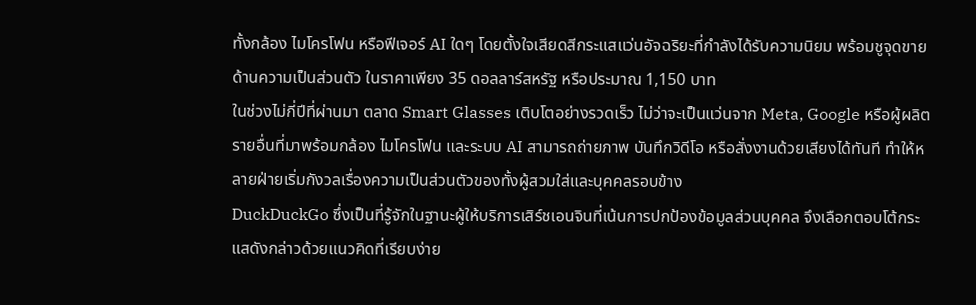ทั้งกล้อง ไมโครโฟน หรือฟีเจอร์ AI ใดๆ โดยตั้งใจเสียดสีกระแสแว่นอัจฉริยะที่กำลังได้รับความนิยม พร้อมชูจุดขายด้านความเป็นส่วนตัว ในราคาเพียง 35 ดอลลาร์สหรัฐ หรือประมาณ 1,150 บาท
ในช่วงไม่กี่ปีที่ผ่านมา ตลาด Smart Glasses เติบโตอย่างรวดเร็ว ไม่ว่าจะเป็นแว่นจาก Meta, Google หรือผู้ผลิตรายอื่นที่มาพร้อมกล้อง ไมโครโฟน และระบบ AI สามารถถ่ายภาพ บันทึกวิดีโอ หรือสั่งงานด้วยเสียงได้ทันที ทำให้หลายฝ่ายเริ่มกังวลเรื่องความเป็นส่วนตัวของทั้งผู้สวมใส่และบุคคลรอบข้าง
DuckDuckGo ซึ่งเป็นที่รู้จักในฐานะผู้ให้บริการเสิร์ชเอนจินที่เน้นการปกป้องข้อมูลส่วนบุคคล จึงเลือกตอบโต้กระแสดังกล่าวด้วยแนวคิดที่เรียบง่าย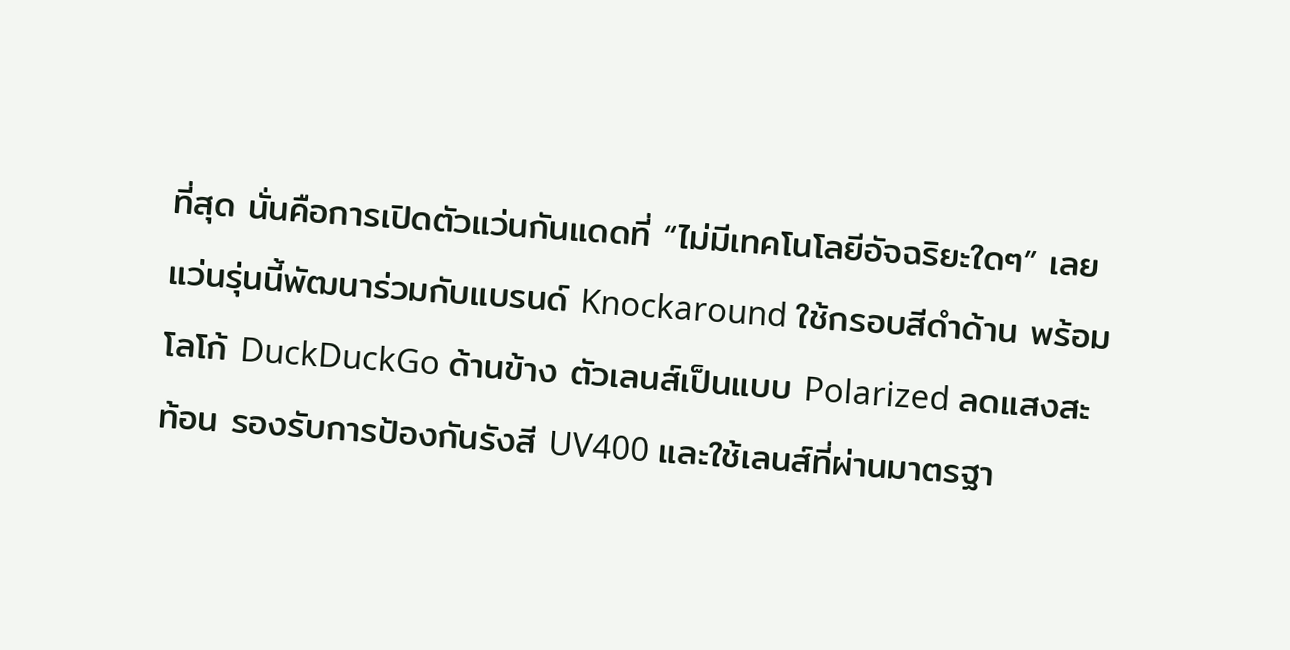ที่สุด นั่นคือการเปิดตัวแว่นกันแดดที่ “ไม่มีเทคโนโลยีอัจฉริยะใดๆ” เลย
แว่นรุ่นนี้พัฒนาร่วมกับแบรนด์ Knockaround ใช้กรอบสีดำด้าน พร้อมโลโก้ DuckDuckGo ด้านข้าง ตัวเลนส์เป็นแบบ Polarized ลดแสงสะท้อน รองรับการป้องกันรังสี UV400 และใช้เลนส์ที่ผ่านมาตรฐา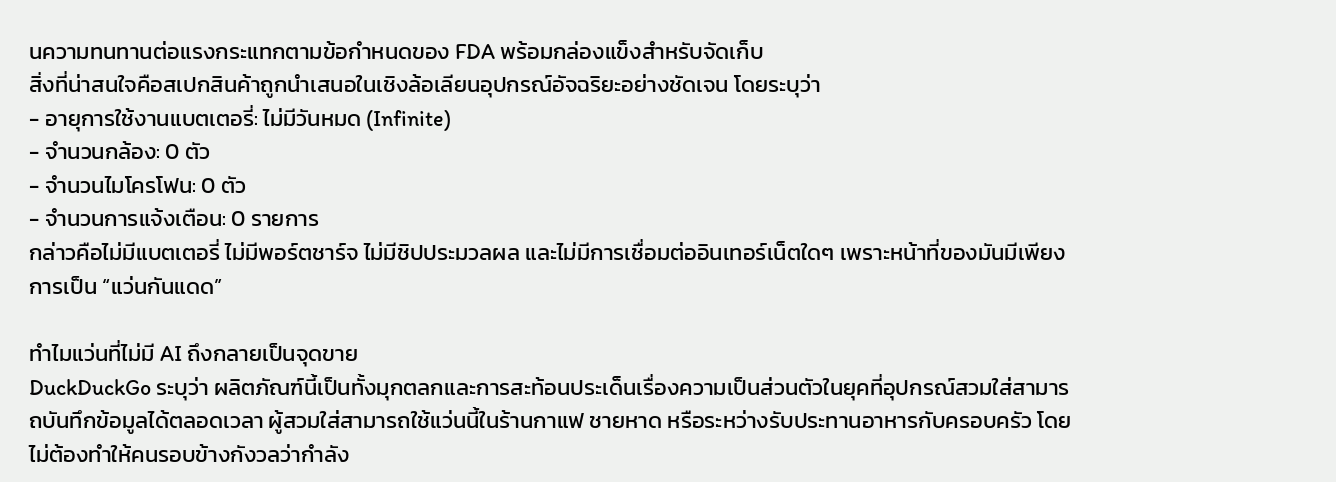นความทนทานต่อแรงกระแทกตามข้อกำหนดของ FDA พร้อมกล่องแข็งสำหรับจัดเก็บ
สิ่งที่น่าสนใจคือสเปกสินค้าถูกนำเสนอในเชิงล้อเลียนอุปกรณ์อัจฉริยะอย่างชัดเจน โดยระบุว่า
- อายุการใช้งานแบตเตอรี่: ไม่มีวันหมด (Infinite)
- จำนวนกล้อง: 0 ตัว
- จำนวนไมโครโฟน: 0 ตัว
- จำนวนการแจ้งเตือน: 0 รายการ
กล่าวคือไม่มีแบตเตอรี่ ไม่มีพอร์ตชาร์จ ไม่มีชิปประมวลผล และไม่มีการเชื่อมต่ออินเทอร์เน็ตใดๆ เพราะหน้าที่ของมันมีเพียงการเป็น “แว่นกันแดด”

ทำไมแว่นที่ไม่มี AI ถึงกลายเป็นจุดขาย
DuckDuckGo ระบุว่า ผลิตภัณฑ์นี้เป็นทั้งมุกตลกและการสะท้อนประเด็นเรื่องความเป็นส่วนตัวในยุคที่อุปกรณ์สวมใส่สามารถบันทึกข้อมูลได้ตลอดเวลา ผู้สวมใส่สามารถใช้แว่นนี้ในร้านกาแฟ ชายหาด หรือระหว่างรับประทานอาหารกับครอบครัว โดยไม่ต้องทำให้คนรอบข้างกังวลว่ากำลัง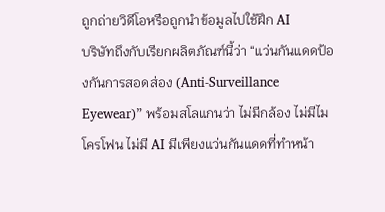ถูกถ่ายวิดีโอหรือถูกนำข้อมูลไปใช้ฝึก AI
บริษัทถึงกับเรียกผลิตภัณฑ์นี้ว่า “แว่นกันแดดป้องกันการสอดส่อง (Anti-Surveillance Eyewear)” พร้อมสโลแกนว่า ไม่มีกล้อง ไม่มีไมโครโฟน ไม่มี AI มีเพียงแว่นกันแดดที่ทำหน้า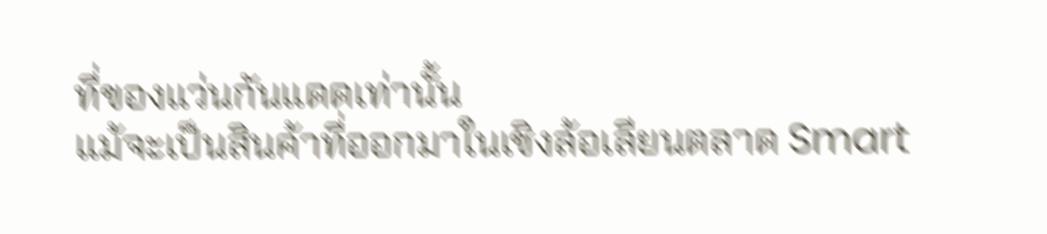ที่ของแว่นกันแดดเท่านั้น
แม้จะเป็นสินค้าที่ออกมาในเชิงล้อเลียนตลาด Smart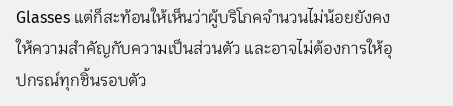Glasses แต่ก็สะท้อนให้เห็นว่าผู้บริโภคจำนวนไม่น้อยยังคงให้ความสำคัญกับความเป็นส่วนตัว และอาจไม่ต้องการให้อุปกรณ์ทุกชิ้นรอบตัว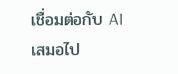เชื่อมต่อกับ AI เสมอไป